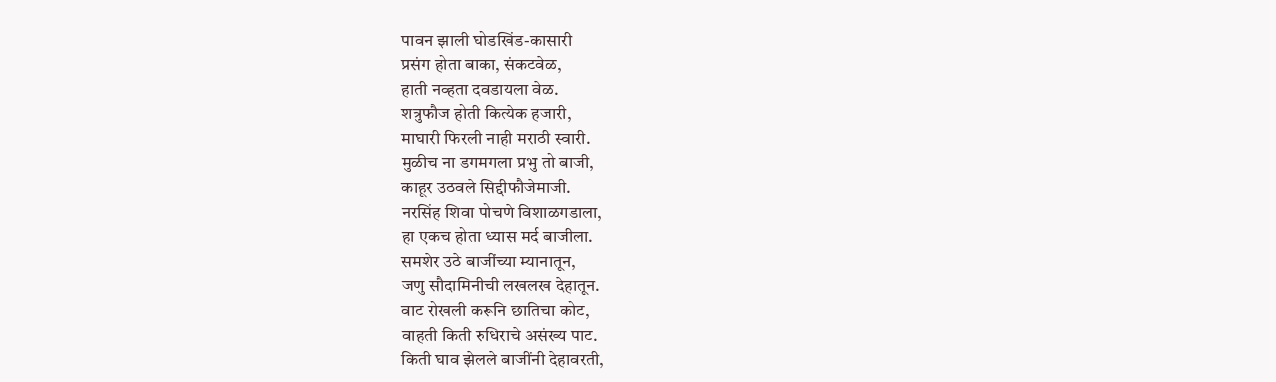पावन झाली घोडखिंड-कासारी
प्रसंग होता बाका, संकटवेळ,
हाती नव्हता दवडायला वेळ.
शत्रुफौज होती कित्येक हजारी,
माघारी फिरली नाही मराठी स्वारी.
मुळीच ना डगमगला प्रभु तो बाजी,
काहूर उठवले सिद्दीफौजेमाजी.
नरसिंह शिवा पोचणे विशाळगडाला,
हा एकच होता ध्यास मर्द बाजीला.
समशेर उठे बाजींच्या म्यानातून,
जणु सौदामिनीची लखलख देहातून.
वाट रोखली करूनि छातिचा कोट,
वाहती किती रुधिराचे असंख्य पाट.
किती घाव झेलले बाजींनी देहावरती,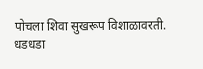पोचला शिवा सुखरूप विशाळावरती.
धडधडा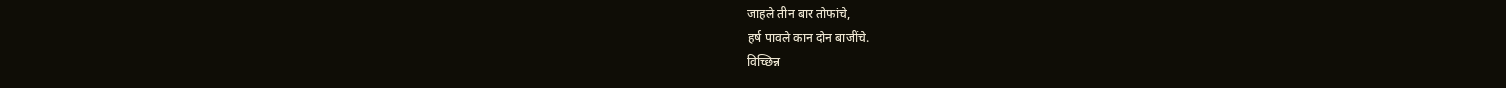जाहले तीन बार तोफांचे,
हर्ष पावले कान दोन बाजींचे.
विच्छिन्न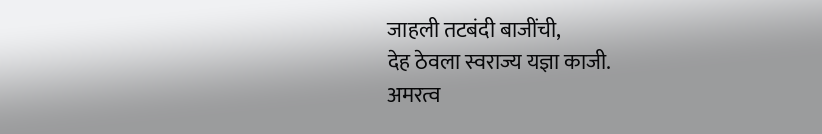जाहली तटबंदी बाजींची,
देह ठेवला स्वराज्य यज्ञा काजी.
अमरत्व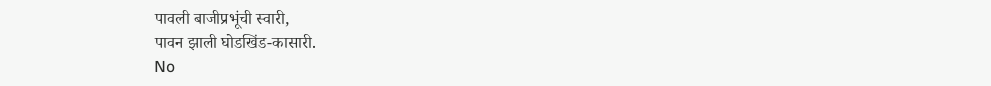पावली बाजीप्रभूंची स्वारी,
पावन झाली घोडखिंड-कासारी.
No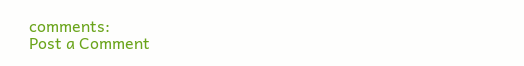comments:
Post a Comment